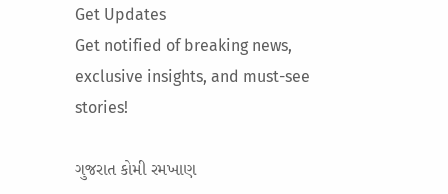Get Updates
Get notified of breaking news, exclusive insights, and must-see stories!

ગુજરાત કોમી રમખાણ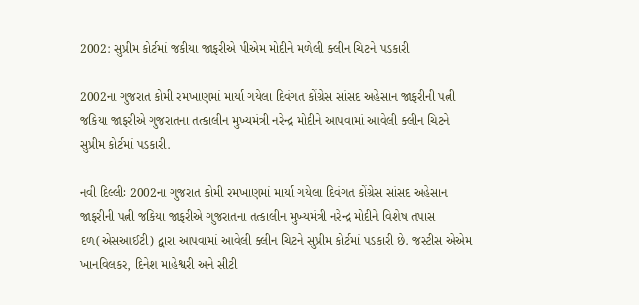2002: સુપ્રીમ કોર્ટમાં જકીયા જાફરીએ પીએમ મોદીને મળેલી ક્લીન ચિટને પડકારી

2002ના ગુજરાત કોમી રમખાણમાં માર્યા ગયેલા દિવંગત કોંગ્રેસ સાંસદ અહેસાન જાફરીની પત્ની જકિયા જાફરીએ ગુજરાતના તત્કાલીન મુખ્યમંત્રી નરેન્દ્ર મોદીને આપવામાં આવેલી ક્લીન ચિટને સુપ્રીમ કોર્ટમાં પડકારી.

નવી દિલ્લીઃ 2002ના ગુજરાત કોમી રમખાણમાં માર્યા ગયેલા દિવંગત કોંગ્રેસ સાંસદ અહેસાન જાફરીની પત્ની જકિયા જાફરીએ ગુજરાતના તત્કાલીન મુખ્યમંત્રી નરેન્દ્ર મોદીને વિશેષ તપાસ દળ(એસઆઈટી) દ્વારા આપવામાં આવેલી ક્લીન ચિટને સુપ્રીમ કોર્ટમાં પડકારી છે. જસ્ટીસ એએમ ખાનવિલકર, દિનેશ માહેશ્વરી અને સીટી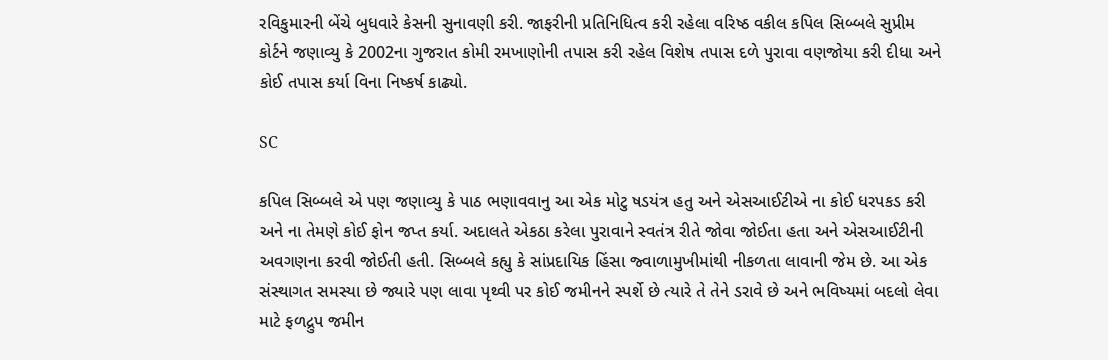રવિકુમારની બેંચે બુધવારે કેસની સુનાવણી કરી. જાફરીની પ્રતિનિધિત્વ કરી રહેલા વરિષ્ઠ વકીલ કપિલ સિબ્બલે સુપ્રીમ કોર્ટને જણાવ્યુ કે 2002ના ગુજરાત કોમી રમખાણોની તપાસ કરી રહેલ વિશેષ તપાસ દળે પુરાવા વણજોયા કરી દીધા અને કોઈ તપાસ કર્યા વિના નિષ્કર્ષ કાઢ્યો.

SC

કપિલ સિબ્બલે એ પણ જણાવ્યુ કે પાઠ ભણાવવાનુ આ એક મોટુ ષડયંત્ર હતુ અને એસઆઈટીએ ના કોઈ ધરપકડ કરી અને ના તેમણે કોઈ ફોન જપ્ત કર્યા. અદાલતે એકઠા કરેલા પુરાવાને સ્વતંત્ર રીતે જોવા જોઈતા હતા અને એસઆઈટીની અવગણના કરવી જોઈતી હતી. સિબ્બલે કહ્યુ કે સાંપ્રદાયિક હિંસા જ્વાળામુખીમાંથી નીકળતા લાવાની જેમ છે. આ એક સંસ્થાગત સમસ્યા છે જ્યારે પણ લાવા પૃથ્વી પર કોઈ જમીનને સ્પર્શે છે ત્યારે તે તેને ડરાવે છે અને ભવિષ્યમાં બદલો લેવા માટે ફળદ્રુપ જમીન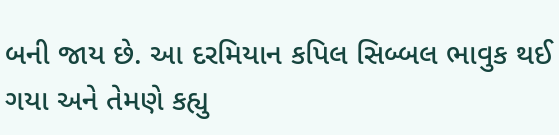બની જાય છે. આ દરમિયાન કપિલ સિબ્બલ ભાવુક થઈ ગયા અને તેમણે કહ્યુ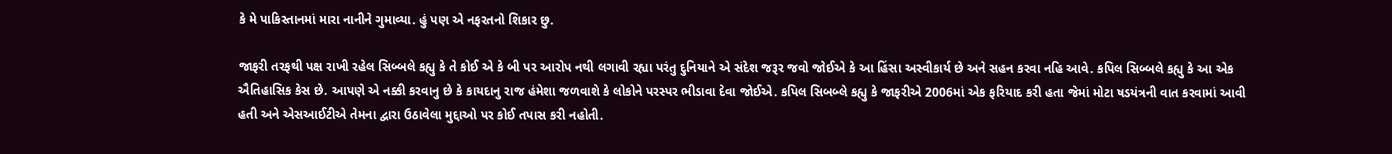કે મે પાકિસ્તાનમાં મારા નાનીને ગુમાવ્યા. હું પણ એ નફરતનો શિકાર છુ.

જાફરી તરફથી પક્ષ રાખી રહેલ સિબ્બલે કહ્યુ કે તે કોઈ એ કે બી પર આરોપ નથી લગાવી રહ્યા પરંતુ દુનિયાને એ સંદેશ જરૂર જવો જોઈએ કે આ હિંસા અસ્વીકાર્ય છે અને સહન કરવા નહિ આવે. કપિલ સિબ્બલે કહ્યુ કે આ એક ઐતિહાસિક કેસ છે. આપણે એ નક્કી કરવાનુ છે કે કાયદાનુ રાજ હંમેશા જળવાશે કે લોકોને પરસ્પર ભીડાવા દેવા જોઈએ. કપિલ સિબબ્લે કહ્યુ કે જાફરીએ 2006માં એક ફરિયાદ કરી હતા જેમાં મોટા ષડયંત્રની વાત કરવામાં આવી હતી અને એસઆઈટીએ તેમના દ્વારા ઉઠાવેલા મુદ્દાઓ પર કોઈ તપાસ કરી નહોતી.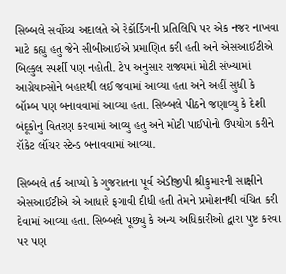સિબ્બલે સર્વોચ્ચ અદાલતે એ રેકૉર્ડિંગની પ્રતિલિપિ પર એક નજર નાખવા માટે કહ્યુ હતુ જેને સીબીઆઈએ પ્રમાણિત કરી હતી અને એસઆઈટીએ બિલ્કુલ સ્પર્શી પણ નહોતી. ટેપ અનુસાર રાજ્યમાં મોટી સંખ્યામાં આગ્રેયાત્ર્સોને બહારથી લઈ જવામાં આવ્યા હતા અને અહીં સુધી કે બૉમ્બ પણ બનાવવામાં આવ્યા હતા. સિબ્બલે પીઠને જણાવ્યુ કે દેશી બંદૂકોનુ વિતરણ કરવામાં આવ્યુ હતુ અને મોટી પાઈપોનો ઉપયોગ કરીને રૉકેટ લૉંચર સ્ટેન્ડ બનાવવામાં આવ્યા.

સિબ્બલે તર્ક આપ્યો કે ગુજરાતના પૂર્વ એડીજીપી શ્રીકુમારની સાક્ષીને એસઆઈટીએ એ આધારે ફગાવી દીધી હતી તેમને પ્રમોશનથી વંચિત કરી દેવામાં આવ્યા હતા. સિબ્બલે પૂછ્યુ કે અન્ય અધિકારીઓ દ્વારા પુષ્ટ કરવા પર પણ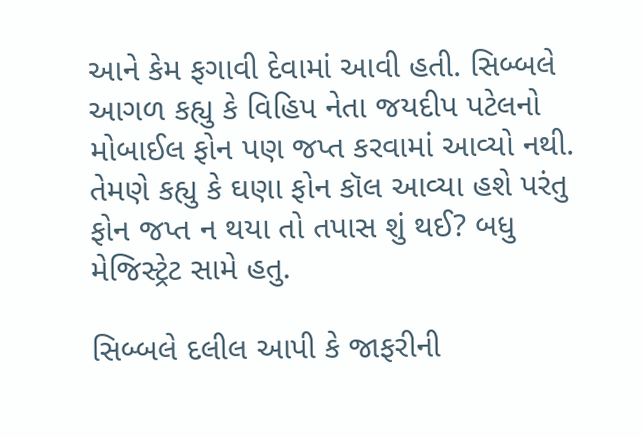આને કેમ ફગાવી દેવામાં આવી હતી. સિબ્બલે આગળ કહ્યુ કે વિહિપ નેતા જયદીપ પટેલનો મોબાઈલ ફોન પણ જપ્ત કરવામાં આવ્યો નથી. તેમણે કહ્યુ કે ઘણા ફોન કૉલ આવ્યા હશે પરંતુ ફોન જપ્ત ન થયા તો તપાસ શું થઈ? બધુ મેજિસ્ટ્રેટ સામે હતુ.

સિબ્બલે દલીલ આપી કે જાફરીની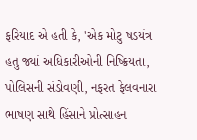ફરિયાદ એ હતી કે, 'એક મોટુ ષડયંત્ર હતુ જ્યાં અધિકારીઓની નિષ્ક્રિયતા, પોલિસની સંડોવણી, નફરત ફેલવનારા ભાષણ સાથે હિંસાને પ્રોત્સાહન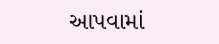આપવામાં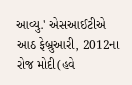આવ્યુ.' એસઆઈટીએ આઠ ફેબ્રુઆરી, 2012ના રોજ મોદી(હવે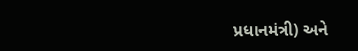પ્રધાનમંત્રી) અને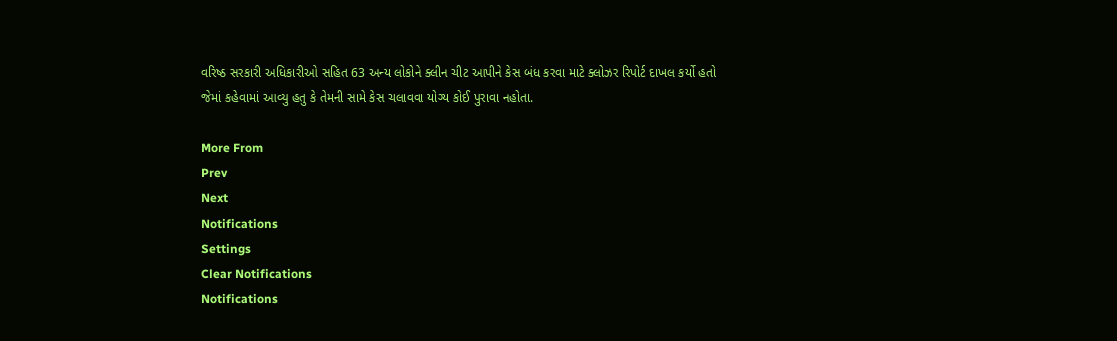વરિષ્ઠ સરકારી અધિકારીઓ સહિત 63 અન્ય લોકોને ક્લીન ચીટ આપીને કેસ બંધ કરવા માટે ક્લોઝર રિપોર્ટ દાખલ કર્યો હતો જેમાં કહેવામાં આવ્યુ હતુ કે તેમની સામે કેસ ચલાવવા યોગ્ય કોઈ પુરાવા નહોતા.

More From
Prev
Next
Notifications
Settings
Clear Notifications
Notifications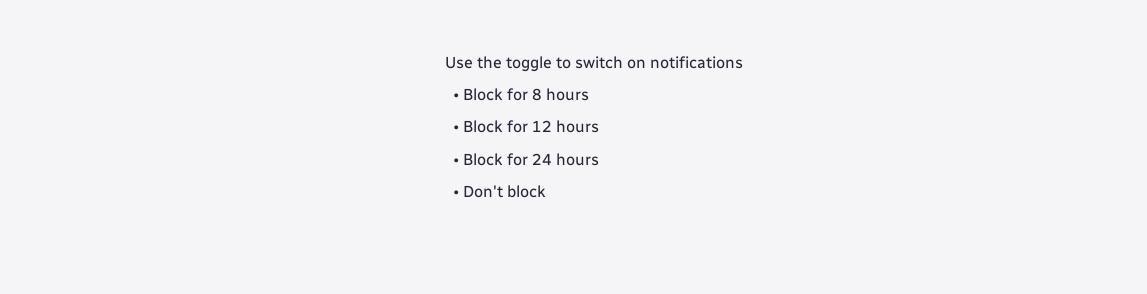Use the toggle to switch on notifications
  • Block for 8 hours
  • Block for 12 hours
  • Block for 24 hours
  • Don't block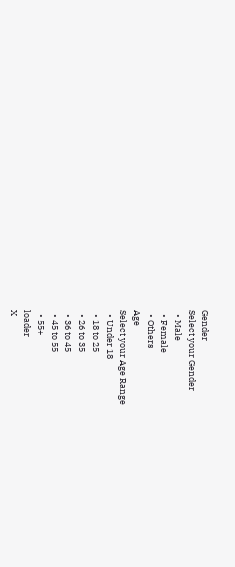Gender
Select your Gender
  • Male
  • Female
  • Others
Age
Select your Age Range
  • Under 18
  • 18 to 25
  • 26 to 35
  • 36 to 45
  • 45 to 55
  • 55+
loader
X